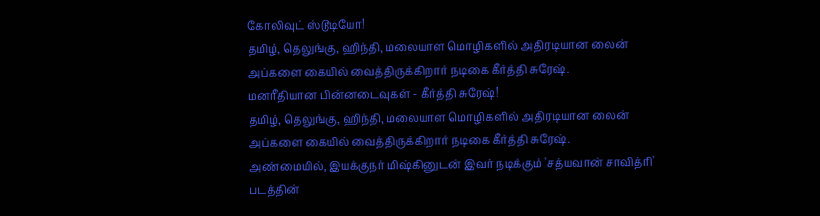கோலிவுட் ஸ்டூடியோ!
தமிழ், தெலுங்கு, ஹிந்தி, மலையாள மொழிகளில் அதிரடியான லைன் அப்களை கையில் வைத்திருக்கிறார் நடிகை கீர்த்தி சுரேஷ்.
மனரீதியான பின்னடைவுகள் - கீர்த்தி சுரேஷ்!
தமிழ், தெலுங்கு, ஹிந்தி, மலையாள மொழிகளில் அதிரடியான லைன் அப்களை கையில் வைத்திருக்கிறார் நடிகை கீர்த்தி சுரேஷ்.
அண்மையில், இயக்குநர் மிஷ்கினுடன் இவர் நடிக்கும் 'சத்யவான் சாவித்ரி' படத்தின்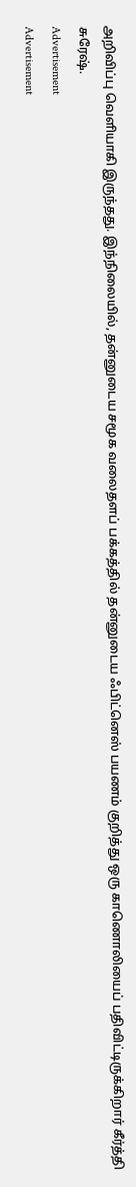அறிவிப்பு வெளியாகி இருந்தது. இந்நிலையில், தன்னுடைய சமூக வலைதளப் பக்கத்தில் தன்னுடைய ஃபிட்னெஸ் பயணம் குறித்து ஒரு காணொலியைப் பதிவிட்டிருக்கிறார் கீர்த்தி சுரேஷ்.
Advertisement
Advertisement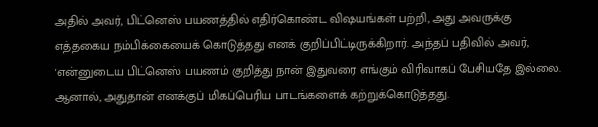அதில் அவர், பிட்னெஸ் பயணத்தில் எதிர்கொண்ட விஷயங்கள் பற்றி, அது அவருக்கு எத்தகைய நம்பிக்கையைக் கொடுத்தது எனக் குறிப்பிட்டிருக்கிறார். அந்தப் பதிவில் அவர், 'என்னுடைய பிட்னெஸ் பயணம் குறித்து நான் இதுவரை எங்கும் விரிவாகப் பேசியதே இல்லை. ஆனால், அதுதான் எனக்குப் மிகப்பெரிய பாடங்களைக் கற்றுக்கொடுத்தது.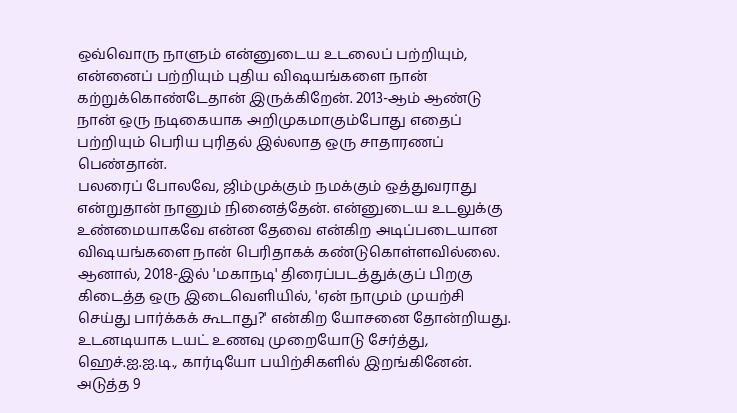ஒவ்வொரு நாளும் என்னுடைய உடலைப் பற்றியும், என்னைப் பற்றியும் புதிய விஷயங்களை நான் கற்றுக்கொண்டேதான் இருக்கிறேன். 2013-ஆம் ஆண்டு நான் ஒரு நடிகையாக அறிமுகமாகும்போது எதைப் பற்றியும் பெரிய புரிதல் இல்லாத ஒரு சாதாரணப் பெண்தான்.
பலரைப் போலவே, ஜிம்முக்கும் நமக்கும் ஒத்துவராது என்றுதான் நானும் நினைத்தேன். என்னுடைய உடலுக்கு உண்மையாகவே என்ன தேவை என்கிற அடிப்படையான விஷயங்களை நான் பெரிதாகக் கண்டுகொள்ளவில்லை.
ஆனால், 2018-இல் 'மகாநடி' திரைப்படத்துக்குப் பிறகு கிடைத்த ஒரு இடைவெளியில், 'ஏன் நாமும் முயற்சி செய்து பார்க்கக் கூடாது?' என்கிற யோசனை தோன்றியது. உடனடியாக டயட் உணவு முறையோடு சேர்த்து, ஹெச்.ஐ.ஐ.டி., கார்டியோ பயிற்சிகளில் இறங்கினேன். அடுத்த 9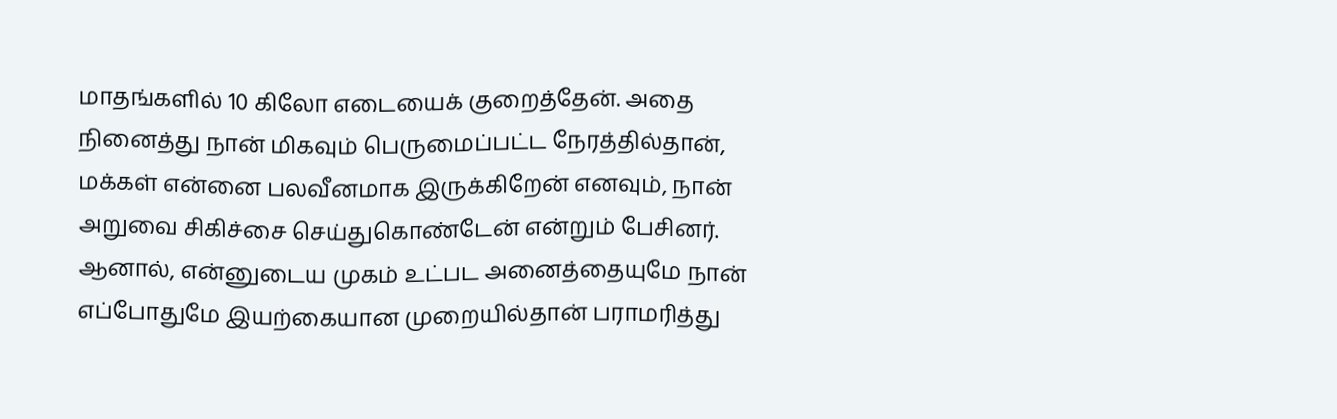மாதங்களில் 10 கிலோ எடையைக் குறைத்தேன். அதை நினைத்து நான் மிகவும் பெருமைப்பட்ட நேரத்தில்தான், மக்கள் என்னை பலவீனமாக இருக்கிறேன் எனவும், நான் அறுவை சிகிச்சை செய்துகொண்டேன் என்றும் பேசினர்.
ஆனால், என்னுடைய முகம் உட்பட அனைத்தையுமே நான் எப்போதுமே இயற்கையான முறையில்தான் பராமரித்து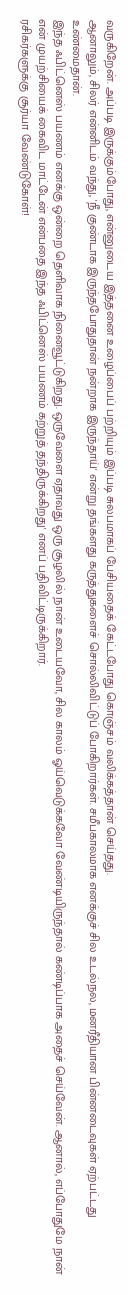வருகிறேன். அப்படி இருக்கும்போது, என்னுடைய இத்தனை உழைப்பைப் பற்றியும் இப்படி சுலபமாகப் பேசியதைக் கேட்டபோது கொஞ்சம் வலிக்கத்தான் செய்தது.
ஆனாலும், சிலர் என்னிடம் வந்து, 'நீ குண்டாக இருந்தபோதுதான் நன்றாக இருந்தாய்' என்று தங்களது கருத்துகளைச் சொல்லிவிட்டுப் போகிறார்கள். சமீபகாலமாக எனக்குச் சில உடல்நல, மனரீதியான பின்னடைவுகள் ஏற்பட்டது உண்மைதான்.
இந்த ஃபிட்னெஸ் பயணம் எனக்கு ஒன்றை தெளிவாக நினைவூட்டுகிறது. ஒருவேளை ஏதாவது ஒரு சூழலில் நான் உடையவோ, சில காலம் ஓய்வெடுக்கவோ வேண்டியிருந்தால் கண்டிப்பாக அதைச் செய்வேன். ஆனால், எப்போதுமே நான் என் முயற்சியைக் கைவிட மாட்டேன் என்பதை இந்த ஃபிட்னெஸ் பயணம் கற்றுத் தந்திருக்கிறது' எனப் பதிவிட்டிருக்கிறார்.
ரசிகர்களுக்கு சூர்யா வேண்டுகோள்!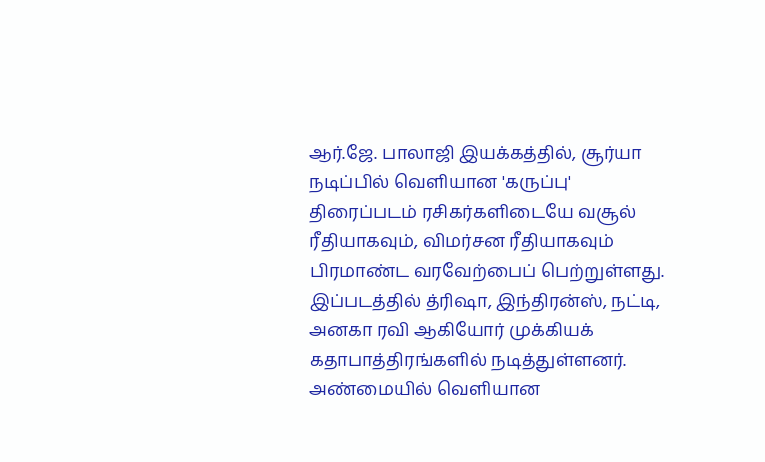ஆர்.ஜே. பாலாஜி இயக்கத்தில், சூர்யா நடிப்பில் வெளியான 'கருப்பு' திரைப்படம் ரசிகர்களிடையே வசூல் ரீதியாகவும், விமர்சன ரீதியாகவும் பிரமாண்ட வரவேற்பைப் பெற்றுள்ளது. இப்படத்தில் த்ரிஷா, இந்திரன்ஸ், நட்டி, அனகா ரவி ஆகியோர் முக்கியக் கதாபாத்திரங்களில் நடித்துள்ளனர்.
அண்மையில் வெளியான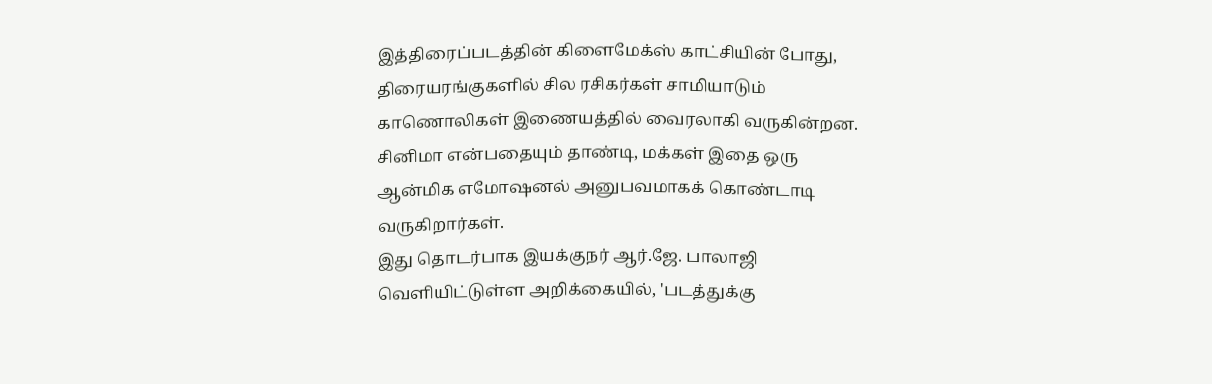இத்திரைப்படத்தின் கிளைமேக்ஸ் காட்சியின் போது, திரையரங்குகளில் சில ரசிகர்கள் சாமியாடும் காணொலிகள் இணையத்தில் வைரலாகி வருகின்றன. சினிமா என்பதையும் தாண்டி, மக்கள் இதை ஒரு ஆன்மிக எமோஷனல் அனுபவமாகக் கொண்டாடி வருகிறார்கள்.
இது தொடர்பாக இயக்குநர் ஆர்.ஜே. பாலாஜி வெளியிட்டுள்ள அறிக்கையில், 'படத்துக்கு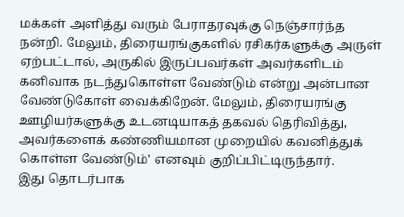மக்கள் அளித்து வரும் பேராதரவுக்கு நெஞ்சார்ந்த நன்றி. மேலும், திரையரங்குகளில் ரசிகர்களுக்கு அருள் ஏற்பட்டால், அருகில் இருப்பவர்கள் அவர்களிடம் கனிவாக நடந்துகொள்ள வேண்டும் என்று அன்பான வேண்டுகோள் வைக்கிறேன். மேலும், திரையரங்கு ஊழியர்களுக்கு உடனடியாகத் தகவல் தெரிவித்து, அவர்களைக் கண்ணியமான முறையில் கவனித்துக் கொள்ள வேண்டும்' எனவும் குறிப்பிட்டிருந்தார்.
இது தொடர்பாக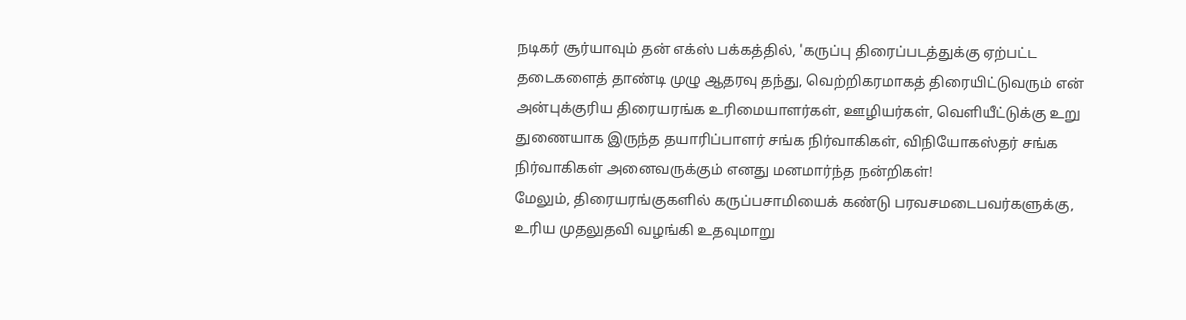நடிகர் சூர்யாவும் தன் எக்ஸ் பக்கத்தில், 'கருப்பு திரைப்படத்துக்கு ஏற்பட்ட தடைகளைத் தாண்டி முழு ஆதரவு தந்து, வெற்றிகரமாகத் திரையிட்டுவரும் என் அன்புக்குரிய திரையரங்க உரிமையாளர்கள், ஊழியர்கள், வெளியீட்டுக்கு உறு
துணையாக இருந்த தயாரிப்பாளர் சங்க நிர்வாகிகள், விநியோகஸ்தர் சங்க நிர்வாகிகள் அனைவருக்கும் எனது மனமார்ந்த நன்றிகள்!
மேலும், திரையரங்குகளில் கருப்பசாமியைக் கண்டு பரவசமடைபவர்களுக்கு, உரிய முதலுதவி வழங்கி உதவுமாறு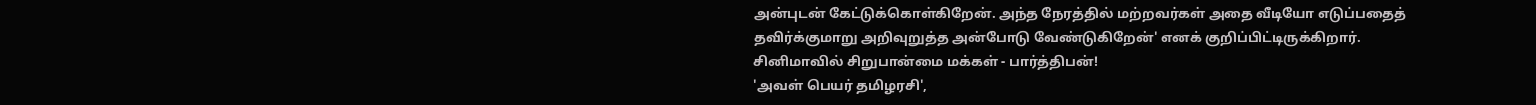அன்புடன் கேட்டுக்கொள்கிறேன். அந்த நேரத்தில் மற்றவர்கள் அதை வீடியோ எடுப்பதைத் தவிர்க்குமாறு அறிவுறுத்த அன்போடு வேண்டுகிறேன்' எனக் குறிப்பிட்டிருக்கிறார்.
சினிமாவில் சிறுபான்மை மக்கள் - பார்த்திபன்!
'அவள் பெயர் தமிழரசி',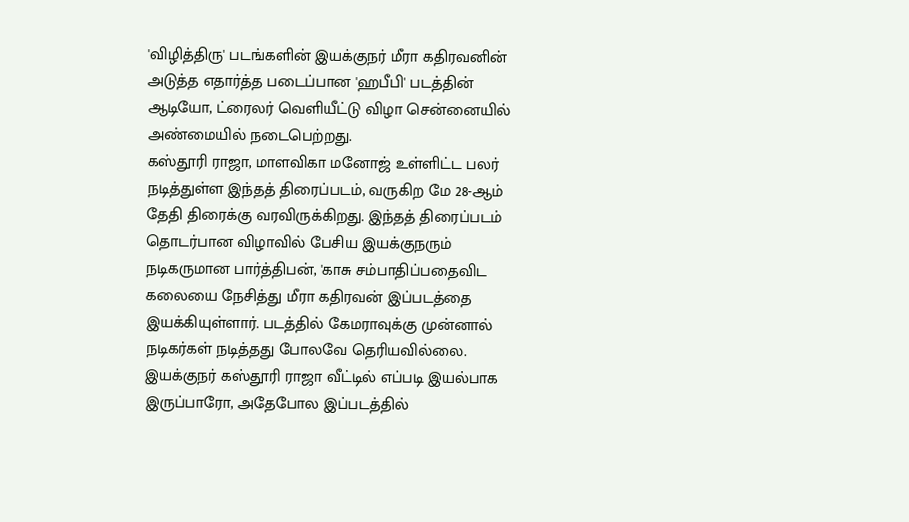'விழித்திரு' படங்களின் இயக்குநர் மீரா கதிரவனின் அடுத்த எதார்த்த படைப்பான 'ஹபீபி' படத்தின் ஆடியோ, ட்ரைலர் வெளியீட்டு விழா சென்னையில் அண்மையில் நடைபெற்றது.
கஸ்தூரி ராஜா, மாளவிகா மனோஜ் உள்ளிட்ட பலர் நடித்துள்ள இந்தத் திரைப்படம், வருகிற மே 28-ஆம் தேதி திரைக்கு வரவிருக்கிறது. இந்தத் திரைப்படம் தொடர்பான விழாவில் பேசிய இயக்குநரும் நடிகருமான பார்த்திபன், 'காசு சம்பாதிப்பதைவிட கலையை நேசித்து மீரா கதிரவன் இப்படத்தை இயக்கியுள்ளார். படத்தில் கேமராவுக்கு முன்னால் நடிகர்கள் நடித்தது போலவே தெரியவில்லை.
இயக்குநர் கஸ்தூரி ராஜா வீட்டில் எப்படி இயல்பாக இருப்பாரோ, அதேபோல இப்படத்தில்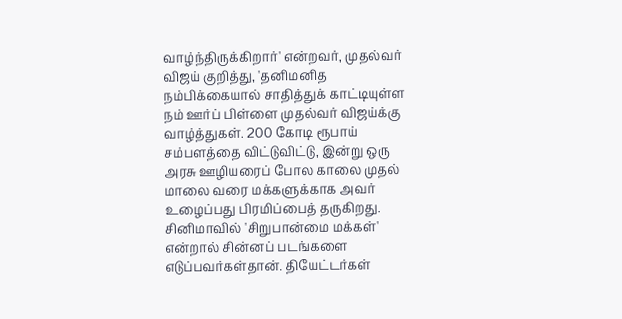வாழ்ந்திருக்கிறார்' என்றவர், முதல்வர் விஜய் குறித்து, 'தனிமனித நம்பிக்கையால் சாதித்துக் காட்டியுள்ள நம் ஊர்ப் பிள்ளை முதல்வர் விஜய்க்கு வாழ்த்துகள். 200 கோடி ரூபாய் சம்பளத்தை விட்டுவிட்டு, இன்று ஒரு அரசு ஊழியரைப் போல காலை முதல் மாலை வரை மக்களுக்காக அவர் உழைப்பது பிரமிப்பைத் தருகிறது.
சினிமாவில் 'சிறுபான்மை மக்கள்' என்றால் சின்னப் படங்களை எடுப்பவர்கள்தான். தியேட்டர்கள்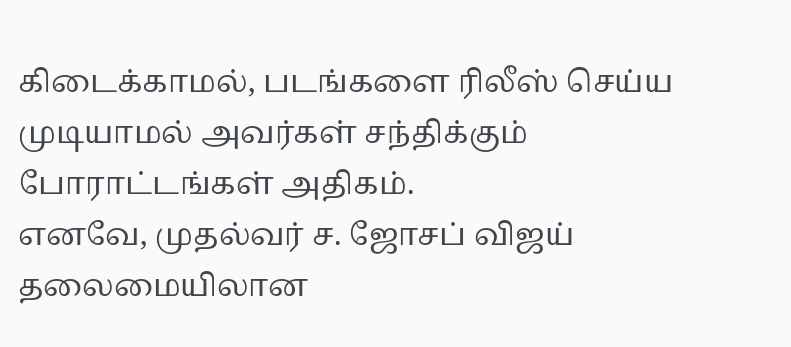கிடைக்காமல், படங்களை ரிலீஸ் செய்ய முடியாமல் அவர்கள் சந்திக்கும் போராட்டங்கள் அதிகம்.
எனவே, முதல்வர் ச. ஜோசப் விஜய் தலைமையிலான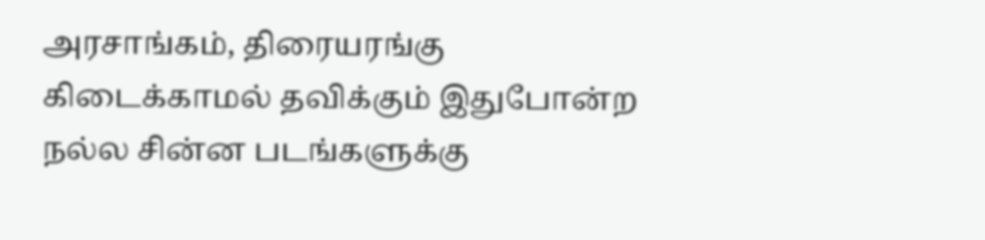அரசாங்கம், திரையரங்கு கிடைக்காமல் தவிக்கும் இதுபோன்ற நல்ல சின்ன படங்களுக்கு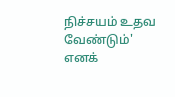நிச்சயம் உதவ வேண்டும்' எனக்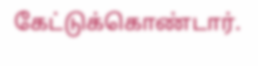கேட்டுக்கொண்டார்.